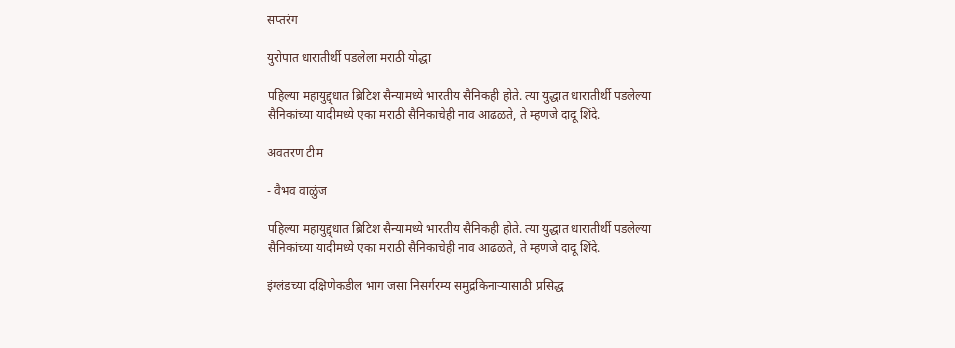सप्तरंग

युरोपात धारातीर्थी पडलेला मराठी योद्धा

पहिल्या महायुद्द्धात ब्रिटिश सैन्यामध्ये भारतीय सैनिकही होते. त्या युद्धात धारातीर्थी पडलेल्या सैनिकांच्या यादीमध्ये एका मराठी सैनिकाचेही नाव आढळते, ते म्हणजे दादू शिंदे.

अवतरण टीम

- वैभव वाळुंज

पहिल्या महायुद्द्धात ब्रिटिश सैन्यामध्ये भारतीय सैनिकही होते. त्या युद्धात धारातीर्थी पडलेल्या सैनिकांच्या यादीमध्ये एका मराठी सैनिकाचेही नाव आढळते, ते म्हणजे दादू शिंदे.

इंग्लंडच्या दक्षिणेकडील भाग जसा निसर्गरम्य समुद्रकिनाऱ्यासाठी प्रसिद्ध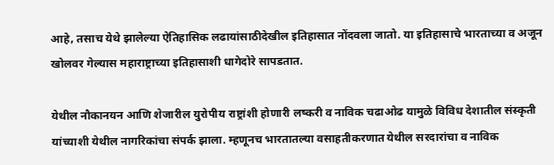आहे, तसाच येथे झालेल्या ऐतिहासिक लढायांसाठीदेखील इतिहासात नोंदवला जातो. या इतिहासाचे भारताच्या व अजून खोलवर गेल्यास महाराष्ट्राच्या इतिहासाशी धागेदोरे सापडतात.

येथील नौकानयन आणि शेजारील युरोपीय राष्ट्रांशी होणारी लष्करी व नाविक चढाओढ यामुळे विविध देशातील संस्कृती यांच्याशी येथील नागरिकांचा संपर्क झाला. म्हणूनच भारतातल्या वसाहतीकरणात येथील सरदारांचा व नाविक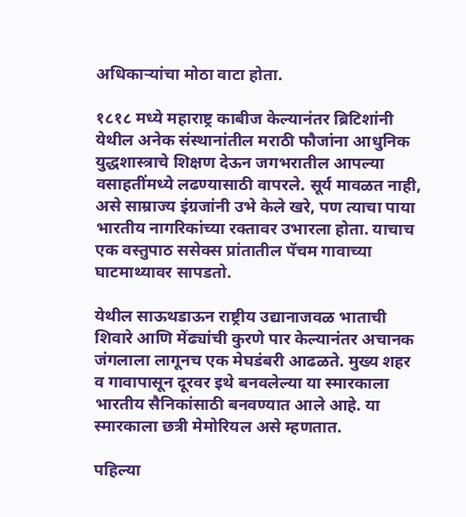अधिकाऱ्यांचा मोठा वाटा होता.

१८१८ मध्ये महाराष्ट्र काबीज केल्यानंतर ब्रिटिशांनी येथील अनेक संस्थानांतील मराठी फौजांना आधुनिक युद्धशास्त्राचे शिक्षण देऊन जगभरातील आपल्या वसाहतींमध्ये लढण्यासाठी वापरले. सूर्य मावळत नाही, असे साम्राज्य इंग्रजांनी उभे केले खरे, पण त्याचा पाया भारतीय नागरिकांच्या रक्तावर उभारला होता. याचाच एक वस्तुपाठ ससेक्स प्रांतातील पॅचम गावाच्या घाटमाथ्यावर सापडतो.

येथील साऊथडाऊन राष्ट्रीय उद्यानाजवळ भाताची शिवारे आणि मेंढ्यांची कुरणे पार केल्यानंतर अचानक जंगलाला लागूनच एक मेघडंबरी आढळते. मुख्य शहर व गावापासून दूरवर इथे बनवलेल्या या स्मारकाला भारतीय सैनिकांसाठी बनवण्यात आले आहे. या स्मारकाला छत्री मेमोरियल असे म्हणतात.

पहिल्या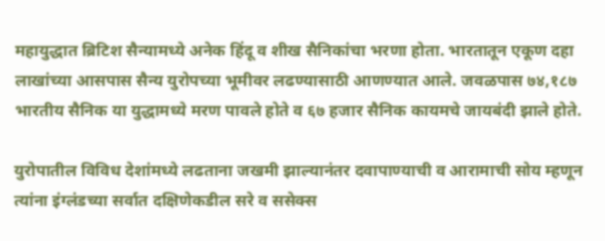महायुद्धात ब्रिटिश सैन्यामध्ये अनेक हिंदू व शीख सैनिकांचा भरणा होता. भारतातून एकूण दहा लाखांच्या आसपास सैन्य युरोपच्या भूमीवर लढण्यासाठी आणण्यात आले. जवळपास ७४,१८७ भारतीय सैनिक या युद्धामध्ये मरण पावले होते व ६७ हजार सैनिक कायमचे जायबंदी झाले होते.

युरोपातील विविध देशांमध्ये लढताना जखमी झाल्यानंतर दवापाण्याची व आरामाची सोय म्हणून त्यांना इंग्लंडच्या सर्वात दक्षिणेकडील सरे व ससेक्स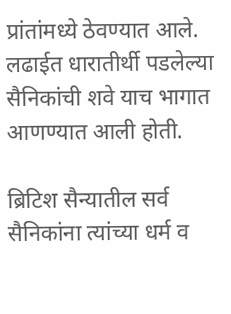प्रांतांमध्ये ठेवण्यात आले. लढाईत धारातीर्थी पडलेल्या सैनिकांची शवे याच भागात आणण्यात आली होती.

ब्रिटिश सैन्यातील सर्व सैनिकांना त्यांच्या धर्म व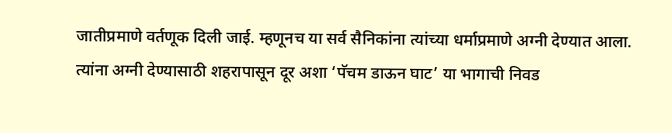जातीप्रमाणे वर्तणूक दिली जाई. म्हणूनच या सर्व सैनिकांना त्यांच्या धर्माप्रमाणे अग्नी देण्यात आला. त्यांना अग्नी देण्यासाठी शहरापासून दूर अशा ‘पॅचम डाऊन घाट’ या भागाची निवड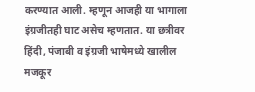करण्यात आली. म्हणून आजही या भागाला इंग्रजीतही घाट असेच म्हणतात. या छत्रीवर हिंदी, पंजाबी व इंग्रजी भाषेमध्ये खालील मजकूर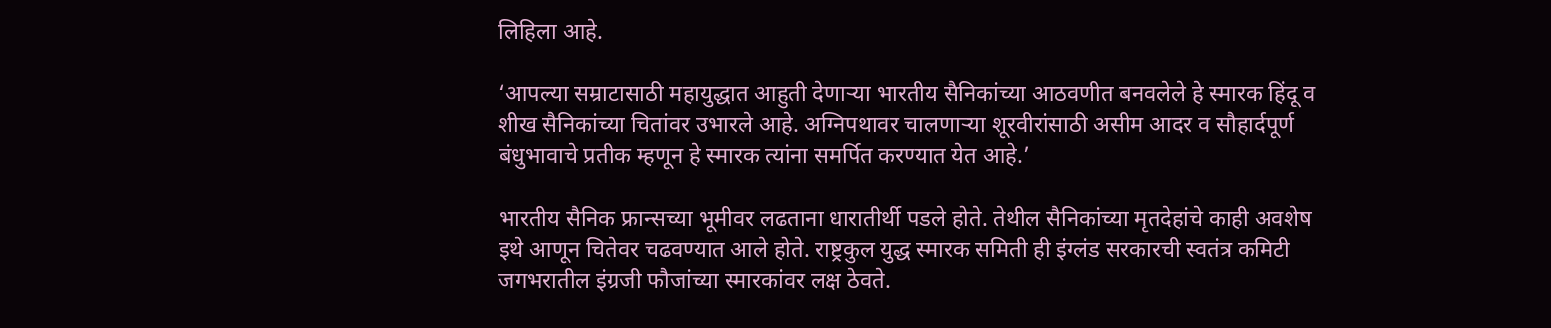लिहिला आहे.

‘आपल्या सम्राटासाठी महायुद्धात आहुती देणाऱ्या भारतीय सैनिकांच्या आठवणीत बनवलेले हे स्मारक हिंदू व शीख सैनिकांच्या चितांवर उभारले आहे. अग्निपथावर चालणाऱ्या शूरवीरांसाठी असीम आदर व सौहार्दपूर्ण बंधुभावाचे प्रतीक म्हणून हे स्मारक त्यांना समर्पित करण्यात येत आहे.’

भारतीय सैनिक फ्रान्सच्या भूमीवर लढताना धारातीर्थी पडले होते. तेथील सैनिकांच्या मृतदेहांचे काही अवशेष इथे आणून चितेवर चढवण्यात आले होते. राष्ट्रकुल युद्ध स्मारक समिती ही इंग्लंड सरकारची स्वतंत्र कमिटी जगभरातील इंग्रजी फौजांच्या स्मारकांवर लक्ष ठेवते.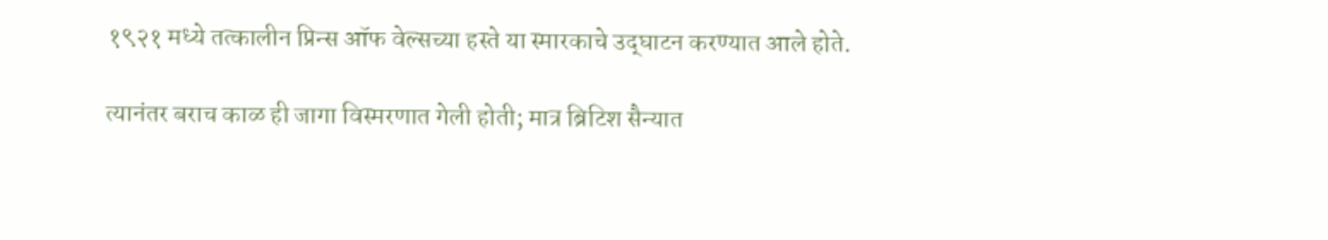१९२१ मध्ये तत्कालीन प्रिन्स ऑफ वेल्सच्या हस्ते या स्मारकाचे उद्‌घाटन करण्यात आले होते.

त्यानंतर बराच काळ ही जागा विस्मरणात गेली होती; मात्र ब्रिटिश सैन्यात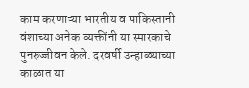काम करणाऱ्या भारतीय व पाकिस्तानी वंशाच्या अनेक व्यक्तींनी या स्मारकाचे पुनरुज्जीवन केले. दरवर्षी उन्हाळ्याच्या काळात या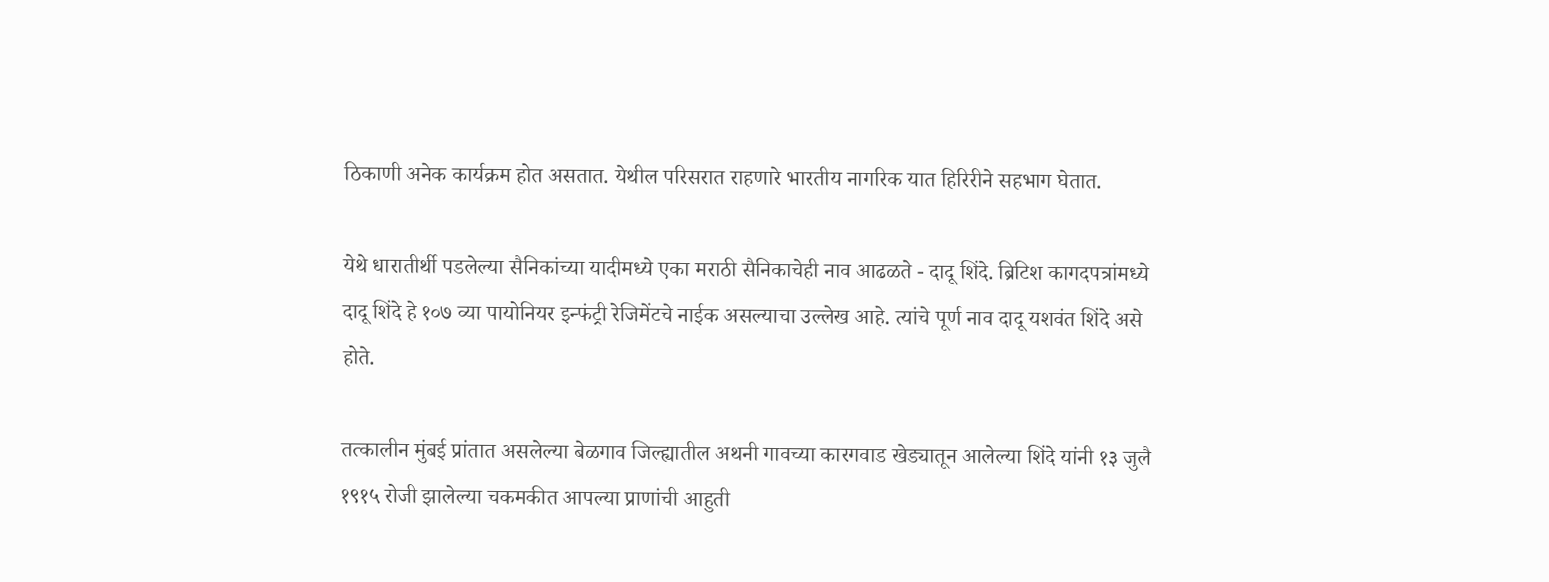ठिकाणी अनेक कार्यक्रम होत असतात. येथील परिसरात राहणारे भारतीय नागरिक यात हिरिरीने सहभाग घेतात.

येथे धारातीर्थी पडलेल्या सैनिकांच्या यादीमध्ये एका मराठी सैनिकाचेही नाव आढळते - दादू शिंदे. ब्रिटिश कागदपत्रांमध्ये दादू शिंदे हे १०७ व्या पायोनियर इन्फंट्री रेजिमेंटचे नाईक असल्याचा उल्लेख आहे. त्यांचे पूर्ण नाव दादू यशवंत शिंदे असे होते.

तत्कालीन मुंबई प्रांतात असलेल्या बेळगाव जिल्ह्यातील अथनी गावच्या कारगवाड खेड्यातून आलेल्या शिंदे यांनी १३ जुलै १९१५ रोजी झालेल्या चकमकीत आपल्या प्राणांची आहुती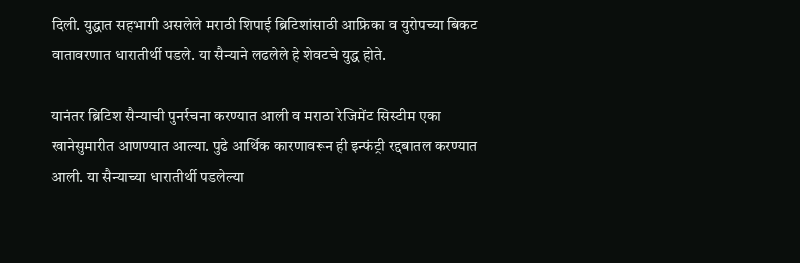दिली. युद्धात सहभागी असलेले मराठी शिपाई ब्रिटिशांसाठी आफ्रिका व युरोपच्या बिकट वातावरणात धारातीर्थी पडले. या सैन्याने लढलेले हे शेवटचे युद्ध होते.

यानंतर ब्रिटिश सैन्याची पुनर्रचना करण्यात आली व मराठा रेजिमेंट सिस्टीम एका खानेसुमारीत आणण्यात आल्या. पुढे आर्थिक कारणावरून ही इन्फंट्री रद्दबातल करण्यात आली. या सैन्याच्या धारातीर्थी पडलेल्या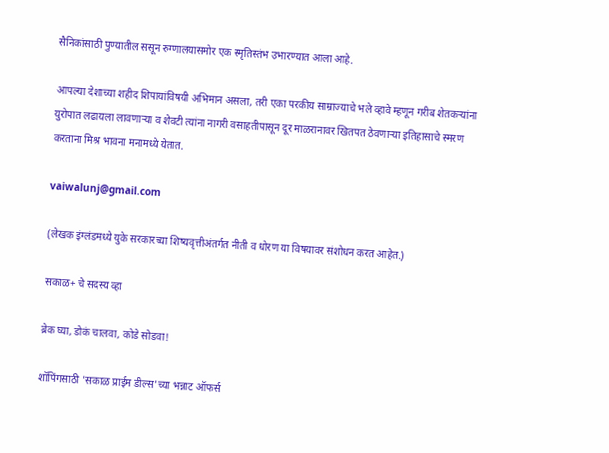सैनिकांसाठी पुण्यातील ससून रुग्णालयासमोर एक स्मृतिस्तंभ उभारण्यात आला आहे.

आपल्या देशाच्या शहीद शिपायांविषयी अभिमान असला, तरी एका परकीय साम्राज्याचे भले व्हावे म्हणून गरीब शेतकऱ्यांना युरोपात लढायला लावणाऱ्या व शेवटी त्यांना नागरी वसाहतीपासून दूर माळरानावर खितपत ठेवणाऱ्या इतिहासाचे स्मरण करताना मिश्र भावना मनामध्ये येतात.

vaiwalunj@gmail.com

(लेखक इंग्लंडमध्ये युके सरकारच्या शिष्यवृत्तीअंतर्गत नीती व धोरण या विषयावर संशोधन करत आहेत.)

सकाळ+ चे सदस्य व्हा

ब्रेक घ्या, डोकं चालवा, कोडे सोडवा!

शॉपिंगसाठी 'सकाळ प्राईम डील्स'च्या भन्नाट ऑफर्स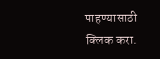पाहण्यासाठी क्लिक करा.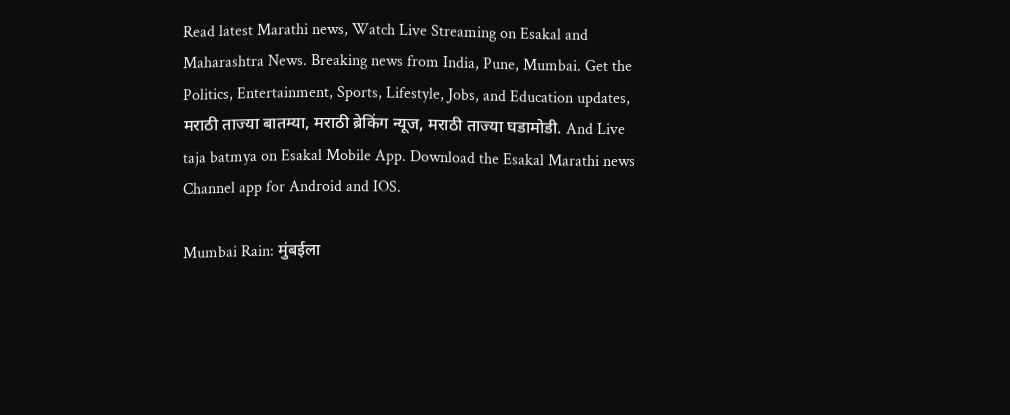Read latest Marathi news, Watch Live Streaming on Esakal and Maharashtra News. Breaking news from India, Pune, Mumbai. Get the Politics, Entertainment, Sports, Lifestyle, Jobs, and Education updates, मराठी ताज्या बातम्या, मराठी ब्रेकिंग न्यूज, मराठी ताज्या घडामोडी. And Live taja batmya on Esakal Mobile App. Download the Esakal Marathi news Channel app for Android and IOS.

Mumbai Rain: मुंबईला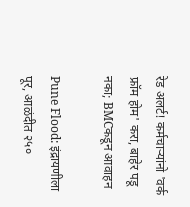रेड अलर्ट! कर्मचाऱ्यांनो 'वर्क फ्रॉम होम' करा, बाहेर पडू नका; BMCकडून आवाहन

Pune Flood: इंद्रायणीला पूर, आळंदीत २५०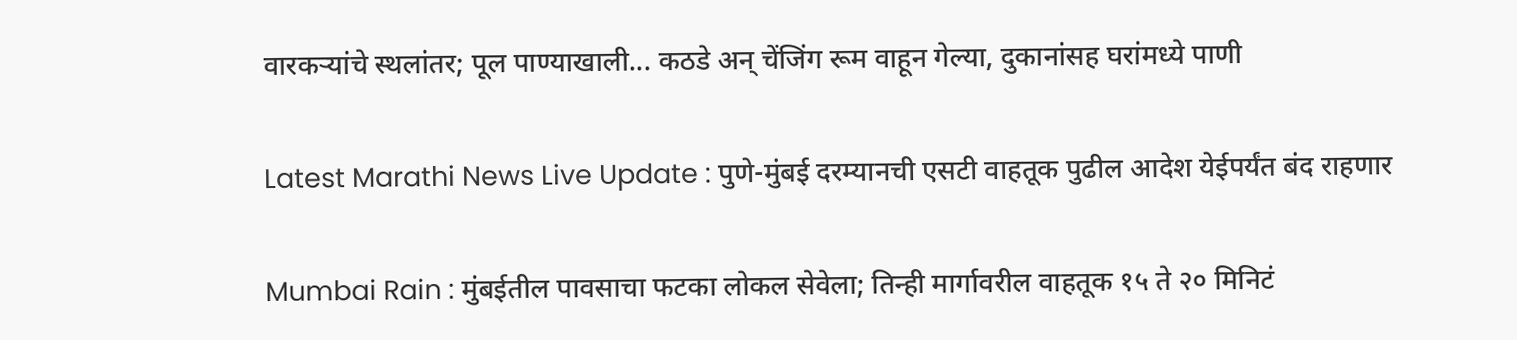वारकऱ्यांचे स्थलांतर; पूल पाण्याखाली... कठडे अन् चेंजिंग रूम वाहून गेल्या, दुकानांसह घरांमध्ये पाणी

Latest Marathi News Live Update : पुणे-मुंबई दरम्यानची एसटी वाहतूक पुढील आदेश येईपर्यंत बंद राहणार

Mumbai Rain : मुंबईतील पावसाचा फटका लोकल सेवेला; तिन्ही मार्गावरील वाहतूक १५ ते २० मिनिटं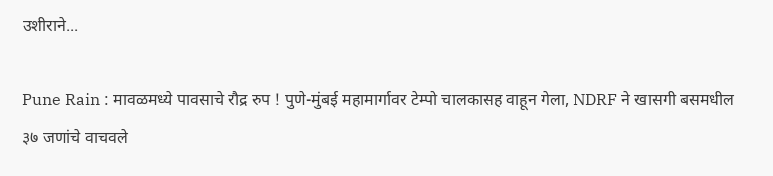उशीराने...

Pune Rain : मावळमध्ये पावसाचे रौद्र रुप ! पुणे-मुंबई महामार्गावर टेम्पो चालकासह वाहून गेला, NDRF ने खासगी बसमधील ३७ जणांचे वाचवले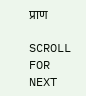प्राण

SCROLL FOR NEXT